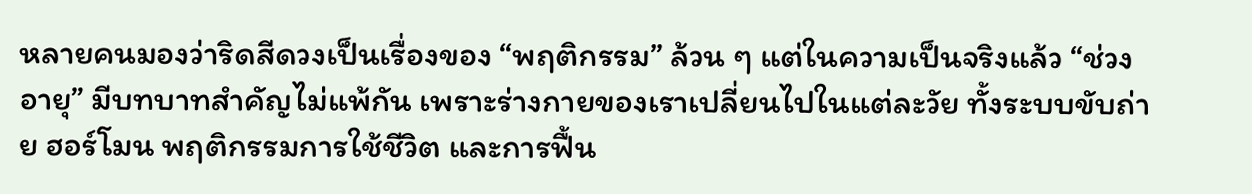หลายคนมองว่าริดสีดวงเป็นเรื่องของ “พฤติกรรม” ล้วน ๆ แต่ในความเป็นจริงแล้ว “ช่วงอายุ” มีบทบาทสำคัญไม่แพ้กัน เพราะร่างกายของเราเปลี่ยนไปในแต่ละวัย ทั้งระบบขับถ่าย ฮอร์โมน พฤติกรรมการใช้ชีวิต และการฟื้น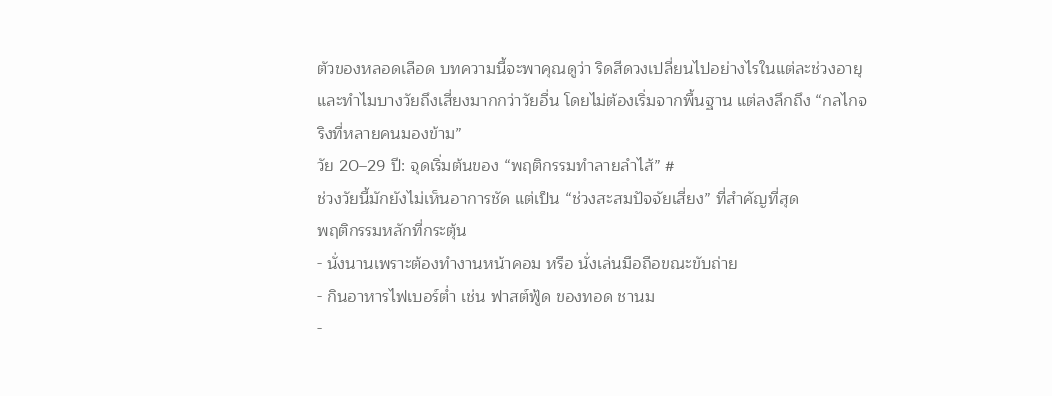ตัวของหลอดเลือด บทความนี้จะพาคุณดูว่า ริดสีดวงเปลี่ยนไปอย่างไรในแต่ละช่วงอายุ และทำไมบางวัยถึงเสี่ยงมากกว่าวัยอื่น โดยไม่ต้องเริ่มจากพื้นฐาน แต่ลงลึกถึง “กลไกจริงที่หลายคนมองข้าม”
วัย 20–29 ปี: จุดเริ่มต้นของ “พฤติกรรมทำลายลำไส้” #
ช่วงวัยนี้มักยังไม่เห็นอาการชัด แต่เป็น “ช่วงสะสมปัจจัยเสี่ยง” ที่สำคัญที่สุด
พฤติกรรมหลักที่กระตุ้น
- นั่งนานเพราะต้องทำงานหน้าคอม หรือ นั่งเล่นมือถือขณะขับถ่าย
- กินอาหารไฟเบอร์ต่ำ เช่น ฟาสต์ฟู้ด ของทอด ชานม
-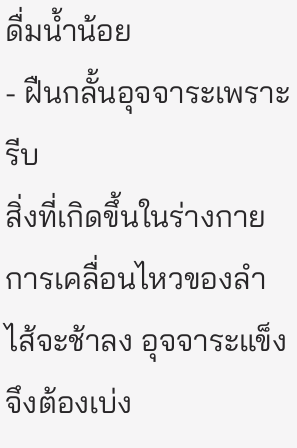ดื่มน้ำน้อย
- ฝืนกลั้นอุจจาระเพราะรีบ
สิ่งที่เกิดขึ้นในร่างกาย การเคลื่อนไหวของลำไส้จะช้าลง อุจจาระแข็งจึงต้องเบ่ง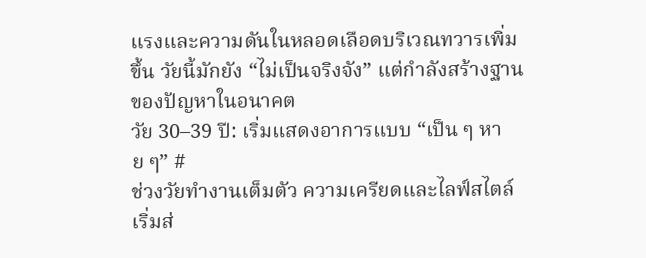แรงและความดันในหลอดเลือดบริเวณทวารเพิ่มขึ้น วัยนี้มักยัง “ไม่เป็นจริงจัง” แต่กำลังสร้างฐานของปัญหาในอนาคต
วัย 30–39 ปี: เริ่มแสดงอาการแบบ “เป็น ๆ หาย ๆ” #
ช่วงวัยทำงานเต็มตัว ความเครียดและไลฟ์สไตล์เริ่มส่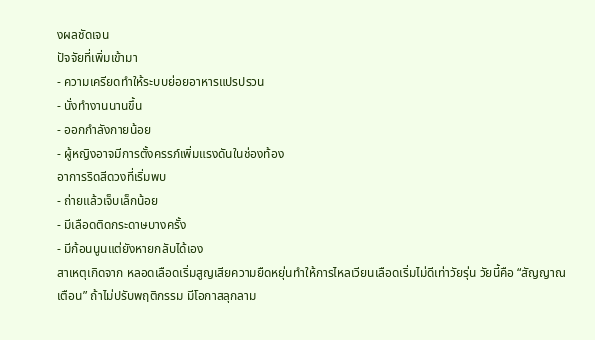งผลชัดเจน
ปัจจัยที่เพิ่มเข้ามา
- ความเครียดทำให้ระบบย่อยอาหารแปรปรวน
- นั่งทำงานนานขึ้น
- ออกกำลังกายน้อย
- ผู้หญิงอาจมีการตั้งครรภ์เพิ่มแรงดันในช่องท้อง
อาการริดสีดวงที่เริ่มพบ
- ถ่ายแล้วเจ็บเล็กน้อย
- มีเลือดติดกระดาษบางครั้ง
- มีก้อนนูนแต่ยังหายกลับได้เอง
สาเหตุเกิดจาก หลอดเลือดเริ่มสูญเสียความยืดหยุ่นทำให้การไหลเวียนเลือดเริ่มไม่ดีเท่าวัยรุ่น วัยนี้คือ “สัญญาณเตือน” ถ้าไม่ปรับพฤติกรรม มีโอกาสลุกลาม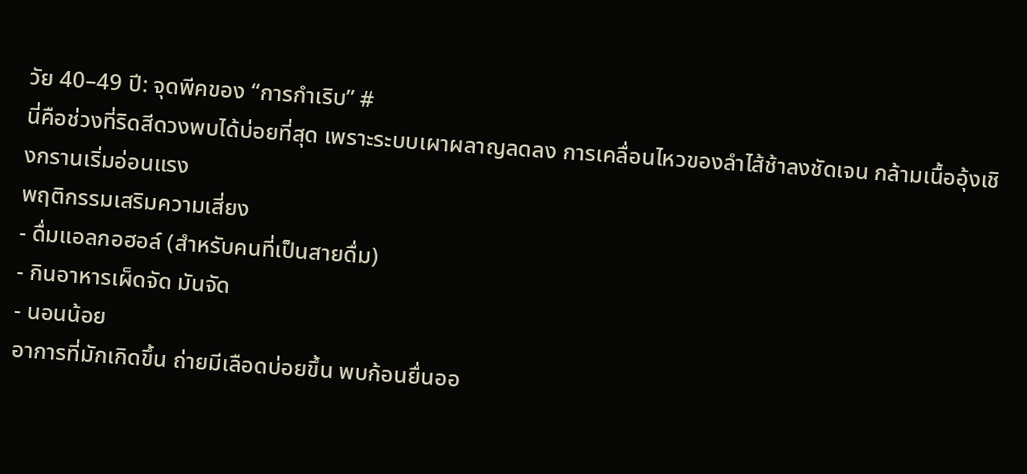วัย 40–49 ปี: จุดพีคของ “การกำเริบ” #
นี่คือช่วงที่ริดสีดวงพบได้บ่อยที่สุด เพราะระบบเผาผลาญลดลง การเคลื่อนไหวของลำไส้ช้าลงชัดเจน กล้ามเนื้ออุ้งเชิงกรานเริ่มอ่อนแรง
พฤติกรรมเสริมความเสี่ยง
- ดื่มแอลกอฮอล์ (สำหรับคนที่เป็นสายดื่ม)
- กินอาหารเผ็ดจัด มันจัด
- นอนน้อย
อาการที่มักเกิดขึ้น ถ่ายมีเลือดบ่อยขึ้น พบก้อนยื่นออ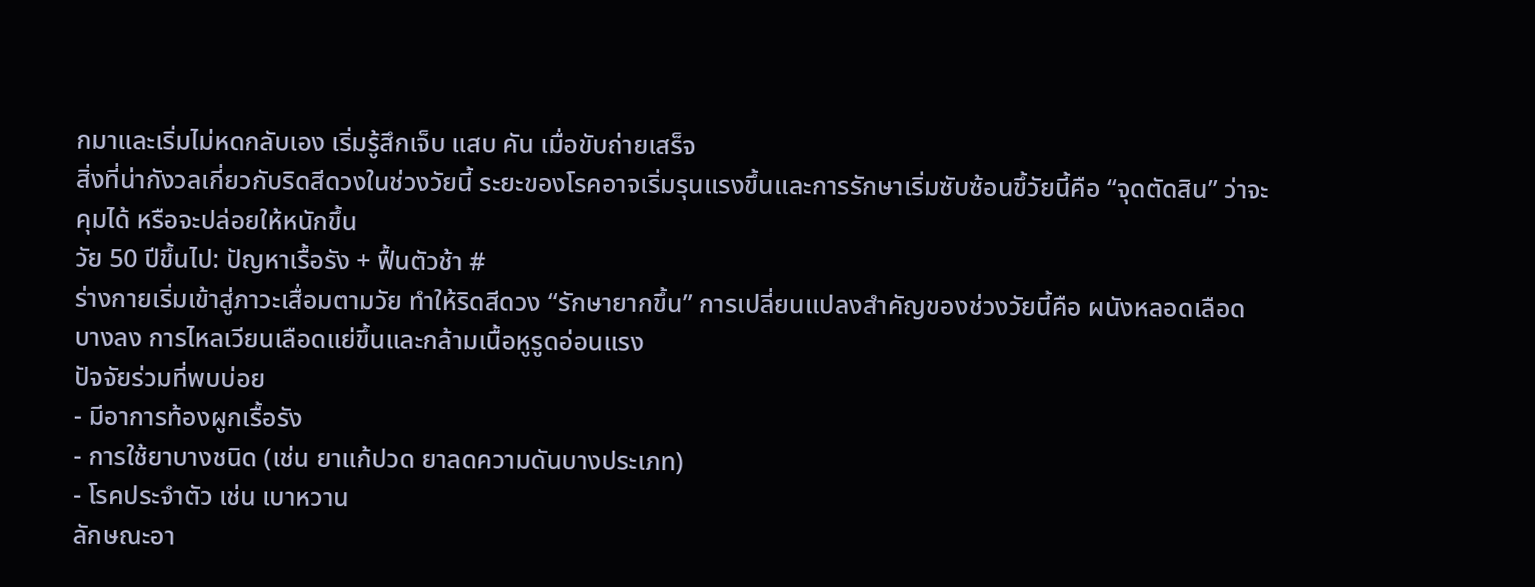กมาและเริ่มไม่หดกลับเอง เริ่มรู้สึกเจ็บ แสบ คัน เมื่อขับถ่ายเสร็จ
สิ่งที่น่ากังวลเกี่ยวกับริดสีดวงในช่วงวัยนี้ ระยะของโรคอาจเริ่มรุนแรงขึ้นและการรักษาเริ่มซับซ้อนขึ้วัยนี้คือ “จุดตัดสิน” ว่าจะคุมได้ หรือจะปล่อยให้หนักขึ้น
วัย 50 ปีขึ้นไป: ปัญหาเรื้อรัง + ฟื้นตัวช้า #
ร่างกายเริ่มเข้าสู่ภาวะเสื่อมตามวัย ทำให้ริดสีดวง “รักษายากขึ้น” การเปลี่ยนแปลงสำคัญของช่วงวัยนี้คือ ผนังหลอดเลือดบางลง การไหลเวียนเลือดแย่ขึ้นและกล้ามเนื้อหูรูดอ่อนแรง
ปัจจัยร่วมที่พบบ่อย
- มีอาการท้องผูกเรื้อรัง
- การใช้ยาบางชนิด (เช่น ยาแก้ปวด ยาลดความดันบางประเภท)
- โรคประจำตัว เช่น เบาหวาน
ลักษณะอา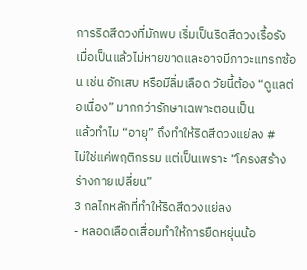การริดสีดวงที่มักพบ เริ่มเป็นริดสีดวงเรื้อรัง เมื่อเป็นแล้วไม่หายขาดและอาจมีภาวะแทรกซ้อน เช่น อักเสบ หรือมีลิ่มเลือด วัยนี้ต้อง “ดูแลต่อเนื่อง” มากกว่ารักษาเฉพาะตอนเป็น
แล้วทำไม “อายุ” ถึงทำให้ริดสีดวงแย่ลง #
ไม่ใช่แค่พฤติกรรม แต่เป็นเพราะ “โครงสร้างร่างกายเปลี่ยน”
3 กลไกหลักที่ทำให้ริดสีดวงแย่ลง
- หลอดเลือดเสื่อมทำให้การยืดหยุ่นน้อ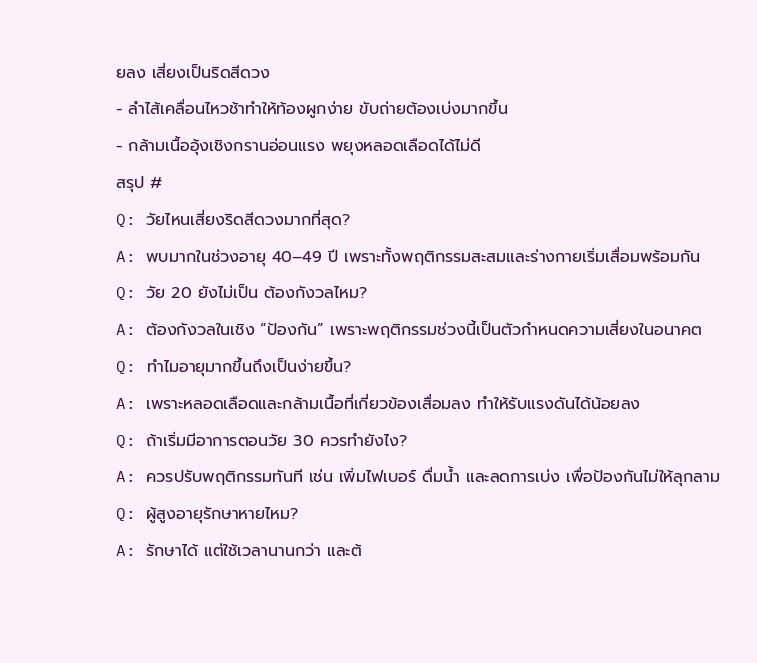ยลง เสี่ยงเป็นริดสีดวง
- ลำไส้เคลื่อนไหวช้าทำให้ท้องผูกง่าย ขับถ่ายต้องเบ่งมากขึ้น
- กล้ามเนื้ออุ้งเชิงกรานอ่อนแรง พยุงหลอดเลือดได้ไม่ดี
สรุป #
Q: วัยไหนเสี่ยงริดสีดวงมากที่สุด?
A: พบมากในช่วงอายุ 40–49 ปี เพราะทั้งพฤติกรรมสะสมและร่างกายเริ่มเสื่อมพร้อมกัน
Q: วัย 20 ยังไม่เป็น ต้องกังวลไหม?
A: ต้องกังวลในเชิง “ป้องกัน” เพราะพฤติกรรมช่วงนี้เป็นตัวกำหนดความเสี่ยงในอนาคต
Q: ทำไมอายุมากขึ้นถึงเป็นง่ายขึ้น?
A: เพราะหลอดเลือดและกล้ามเนื้อที่เกี่ยวข้องเสื่อมลง ทำให้รับแรงดันได้น้อยลง
Q: ถ้าเริ่มมีอาการตอนวัย 30 ควรทำยังไง?
A: ควรปรับพฤติกรรมทันที เช่น เพิ่มไฟเบอร์ ดื่มน้ำ และลดการเบ่ง เพื่อป้องกันไม่ให้ลุกลาม
Q: ผู้สูงอายุรักษาหายไหม?
A: รักษาได้ แต่ใช้เวลานานกว่า และต้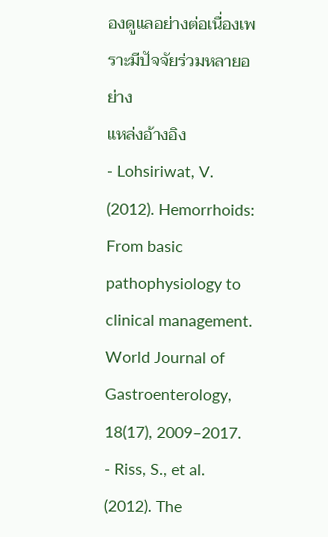องดูแลอย่างต่อเนื่องเพราะมีปัจจัยร่วมหลายอย่าง
แหล่งอ้างอิง
- Lohsiriwat, V. (2012). Hemorrhoids: From basic pathophysiology to clinical management. World Journal of Gastroenterology, 18(17), 2009–2017.
- Riss, S., et al. (2012). The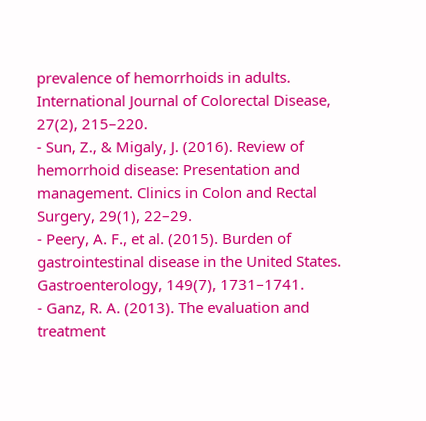prevalence of hemorrhoids in adults. International Journal of Colorectal Disease, 27(2), 215–220.
- Sun, Z., & Migaly, J. (2016). Review of hemorrhoid disease: Presentation and management. Clinics in Colon and Rectal Surgery, 29(1), 22–29.
- Peery, A. F., et al. (2015). Burden of gastrointestinal disease in the United States. Gastroenterology, 149(7), 1731–1741.
- Ganz, R. A. (2013). The evaluation and treatment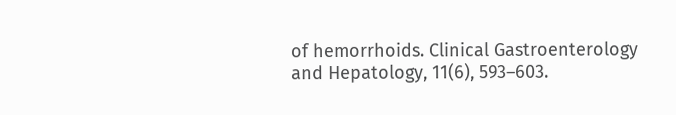of hemorrhoids. Clinical Gastroenterology and Hepatology, 11(6), 593–603.